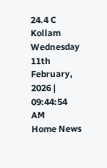24.4 C
Kollam
Wednesday 11th February, 2026 | 09:44:54 AM
Home News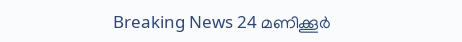Breaking News 24 മണിക്കൂർ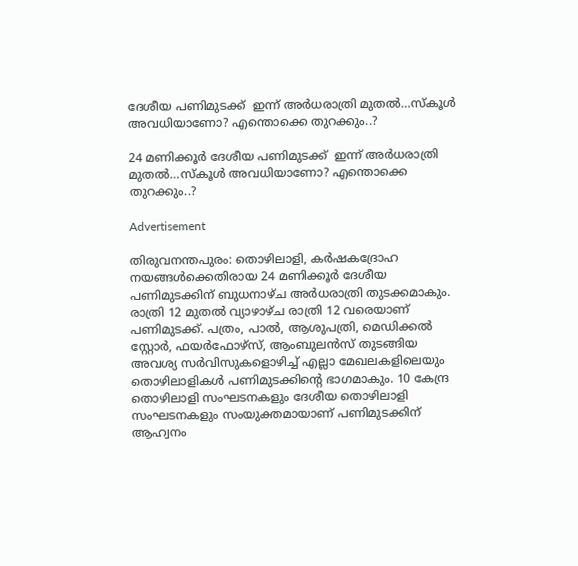ദേശീയ പണിമുടക്ക്  ഇന്ന് അർധരാത്രി മുതൽ…സ്കൂൾ അവധിയാണോ? എന്തൊക്കെ തുറക്കും..?

24 മണിക്കൂർ ദേശീയ പണിമുടക്ക്  ഇന്ന് അർധരാത്രി മുതൽ…സ്കൂൾ അവധിയാണോ? എന്തൊക്കെ തുറക്കും..?

Advertisement

തിരുവനന്തപുരം: തൊഴിലാളി, കർഷകദ്രോഹ നയങ്ങൾക്കെതിരായ 24 മണിക്കൂർ ദേശീയ പണിമുടക്കിന് ബുധനാഴ്ച അർധരാത്രി തുടക്കമാകും. രാത്രി 12 മുതൽ വ്യാഴാഴ്ച രാത്രി 12 വരെയാണ് പണിമുടക്ക്. പത്രം, പാൽ, ആശുപത്രി, മെഡിക്കൽ സ്റ്റോർ, ഫയർഫോഴ്സ്, ആംബുലൻസ് തുടങ്ങിയ അവശ്യ സർവിസുകളൊഴിച്ച് എല്ലാ മേഖലകളിലെയും തൊഴിലാളികൾ പണിമുടക്കിന്‍റെ ഭാഗമാകും. 10 കേന്ദ്ര തൊഴിലാളി സംഘടനകളും ദേശീയ തൊഴിലാളി സംഘടനകളും സംയുക്തമായാണ് പണിമുടക്കിന് ആഹ്വനം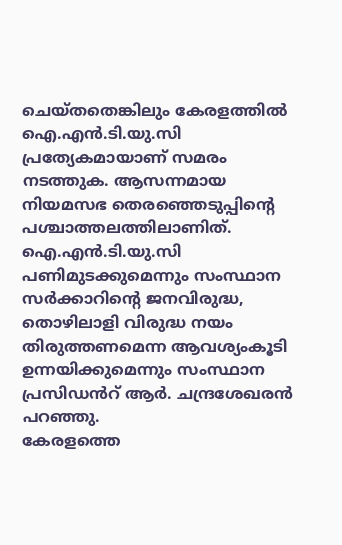ചെയ്തതെങ്കിലും കേരളത്തിൽ ഐ.എൻ.ടി.യു.സി പ്രത്യേകമായാണ് സമരം നടത്തുക. ആസന്നമായ നിയമസഭ തെരഞ്ഞെടുപ്പിന്‍റെ പശ്ചാത്തലത്തിലാണിത്. ഐ.എൻ.ടി.യു.സി പണിമുടക്കുമെന്നും സംസ്ഥാന സർക്കാറിന്‍റെ ജനവിരുദ്ധ, തൊഴിലാളി വിരുദ്ധ നയം തിരുത്തണമെന്ന ആവശ്യംകൂടി ഉന്നയിക്കുമെന്നും സംസ്ഥാന പ്രസിഡൻറ് ആർ. ചന്ദ്രശേഖരൻ പറഞ്ഞു.
കേരളത്തെ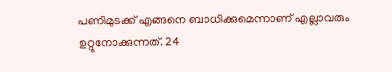പണിമുടക്ക് എങ്ങനെ ബാധിക്കുമെന്നാണ് എല്ലാവരും ഉറ്റുനോക്കുന്നത്. 24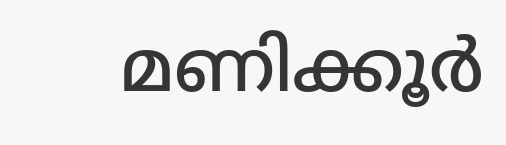മണിക്കൂർ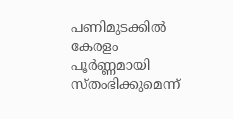പണിമുടക്കിൽ കേരളം പൂർണ്ണമായി സ്തംഭിക്കുമെന്ന്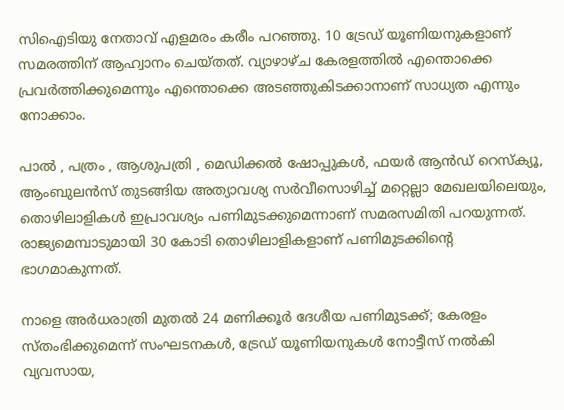സിഐടിയു നേതാവ് എളമരം കരീം പറഞ്ഞു. 10 ട്രേഡ് യൂണിയനുകളാണ് സമരത്തിന് ആഹ്വാനം ചെയ്തത്. വ്യാഴാഴ്ച കേരളത്തിൽ എന്തൊക്കെ പ്രവർത്തിക്കുമെന്നും എന്തൊക്കെ അടഞ്ഞുകിടക്കാനാണ് സാധ്യത എന്നും നോക്കാം.

പാല്‍ , പത്രം , ആശുപത്രി , മെഡിക്കൽ ഷോപ്പുകള്‍, ഫയര്‍ ആന്‍ഡ് റെസ്ക്യൂ, ആംബുലന്‍സ് തുടങ്ങിയ അത്യാവശ്യ സര്‍വീസൊഴിച്ച് മറ്റെല്ലാ മേഖലയിലെയും, തൊഴിലാളികള്‍ ഇപ്രാവശ്യം പണിമുടക്കുമെന്നാണ് സമരസമിതി പറയുന്നത്. രാജ്യമെമ്പാടുമായി 30 കോടി തൊഴിലാളികളാണ് പണിമുടക്കിൻ്റെ ഭാഗമാകുന്നത്.

നാളെ അർധരാത്രി മുതൽ 24 മണിക്കൂർ ദേശീയ പണിമുടക്ക്; കേരളം സ്തംഭിക്കുമെന്ന് സംഘടനകൾ, ട്രേഡ്‌ യൂണിയനുകൾ നോട്ടീസ്‌ നൽകി
വ്യവസായ,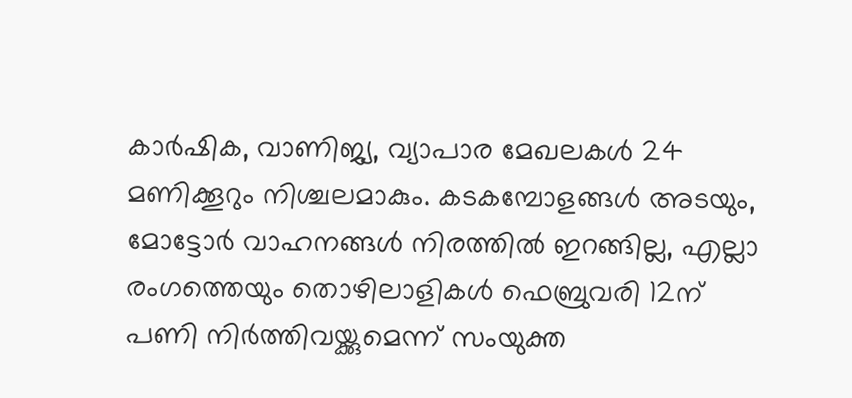കാര്‍ഷിക, വാണിജ്യ, വ്യാപാര മേഖലകള്‍ 24 മണിക്കൂറും നിശ്ചലമാകും. കടകമ്പോളങ്ങള്‍ അടയും, മോട്ടോര്‍ വാഹനങ്ങള്‍ നിരത്തില്‍ ഇറങ്ങില്ല, എല്ലാ രംഗത്തെയും തൊഴിലാളികള്‍ ഫെബ്രുവരി 12ന് പണി നിര്‍ത്തിവയ്ക്കുമെന്ന് സംയുക്ത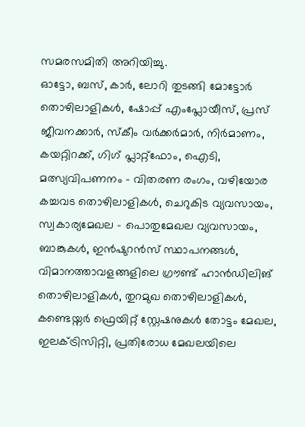സമരസമിതി അറിയിച്ചു.
ഓട്ടോ, ബസ്, കാര്‍, ലോറി തുടങ്ങി മോട്ടോര്‍ തൊഴിലാളികള്‍, ഷോപ്പ് എംപ്ലോയീസ്, പ്രസ് ജീവനക്കാര്‍, സ്കീം വര്‍ക്കര്‍മാര്‍, നിർമാണം, കയറ്റിറക്ക്, ഗിഗ് പ്ലാറ്റ്ഫോം, ഐടി, മത്സ്യവിപണനം – വിതരണ രംഗം, വഴിയോര കച്ചവട തൊഴിലാളികള്‍, ചെറുകിട വ്യവസായം, സ്വകാര്യമേഖല – പൊതുമേഖല വ്യവസായം, ബാങ്കുകള്‍, ഇന്‍ഷുറന്‍സ് സ്ഥാപനങ്ങള്‍, വിമാനത്താവളങ്ങളിലെ ഗ്രൗണ്ട് ഹാന്‍ഡിലിങ് തൊഴിലാളികള്‍, തുറമുഖ തൊഴിലാളികള്‍, കണ്ടെയ്നര്‍ ഫ്രെയിറ്റ് സ്റ്റേഷനുകള്‍ തോട്ടം മേഖല, ഇലക്ട്രിസിറ്റി, പ്രതിരോധ മേഖലയിലെ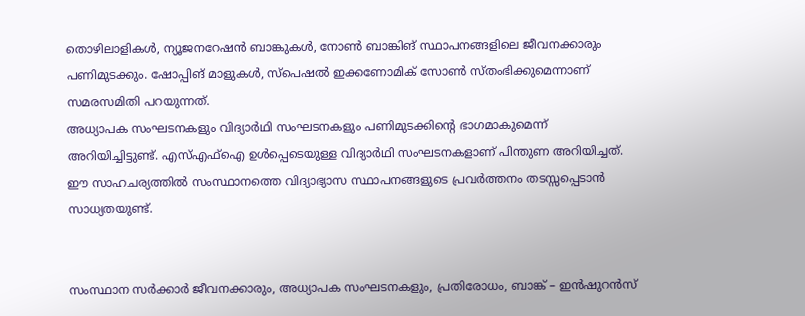തൊഴിലാളികള്‍, ന്യൂജനറേഷന്‍ ബാങ്കുകള്‍, നോണ്‍ ബാങ്കിങ് സ്ഥാപനങ്ങളിലെ ജീവനക്കാരും പണിമുടക്കും. ഷോപ്പിങ് മാളുകള്‍, സ്പെഷല്‍ ഇക്കണോമിക് സോണ്‍ സ്തംഭിക്കുമെന്നാണ് സമരസമിതി പറയുന്നത്.
അധ്യാപക സംഘടനകളും വിദ്യാർഥി സംഘടനകളും പണിമുടക്കിൻ്റെ ഭാഗമാകുമെന്ന് അറിയിച്ചിട്ടുണ്ട്. എസ്എഫ്ഐ ഉൾപ്പെടെയുള്ള വിദ്യാർഥി സംഘടനകളാണ് പിന്തുണ അറിയിച്ചത്. ഈ സാഹചര്യത്തിൽ സംസ്ഥാനത്തെ വിദ്യാഭ്യാസ സ്ഥാപനങ്ങളുടെ പ്രവർത്തനം തടസ്സപ്പെടാൻ സാധ്യതയുണ്ട്.


സംസ്ഥാന സര്‍ക്കാര്‍ ജീവനക്കാരും, അധ്യാപക സംഘടനകളും, പ്രതിരോധം, ബാങ്ക് – ഇന്‍ഷുറന്‍സ്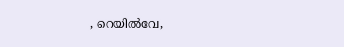, റെയില്‍വേ,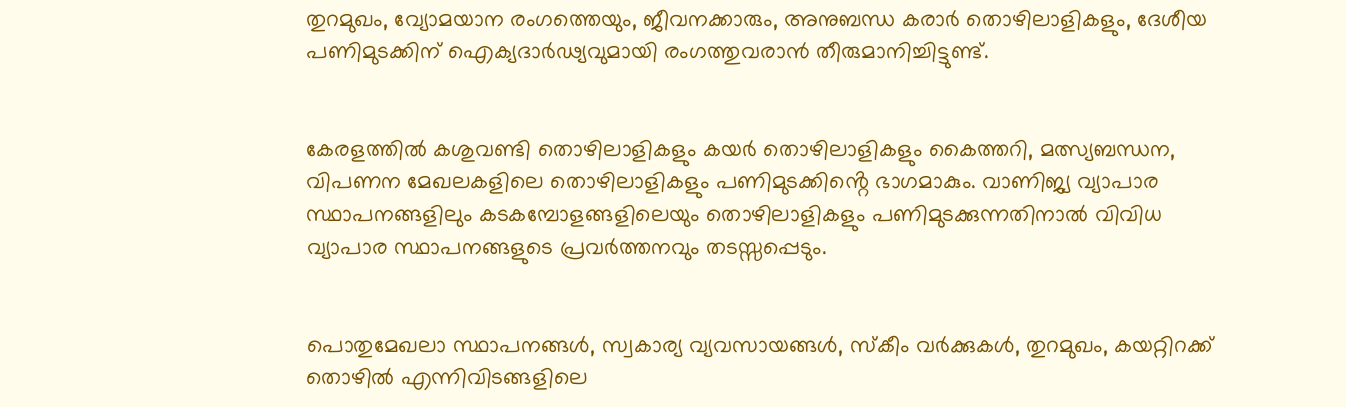തുറമുഖം, വ്യോമയാന രംഗത്തെയും, ജീവനക്കാരും, അനുബന്ധ കരാര്‍ തൊഴിലാളികളും, ദേശീയ പണിമുടക്കിന് ഐക്യദാര്‍ഢ്യവുമായി രംഗത്തുവരാന്‍ തീരുമാനിച്ചിട്ടുണ്ട്.


കേരളത്തിൽ കശുവണ്ടി തൊഴിലാളികളും കയർ തൊഴിലാളികളും കൈത്തറി, മത്സ്യബന്ധന, വിപണന മേഖലകളിലെ തൊഴിലാളികളും പണിമുടക്കിൻ്റെ ഭാഗമാകും. വാണിജ്യ വ്യാപാര സ്ഥാപനങ്ങളിലും കടകമ്പോളങ്ങളിലെയും തൊഴിലാളികളും പണിമുടക്കുന്നതിനാൽ വിവിധ വ്യാപാര സ്ഥാപനങ്ങളുടെ പ്രവർത്തനവും തടസ്സപ്പെടും.


പൊതുമേഖലാ സ്ഥാപനങ്ങൾ, സ്വകാര്യ വ്യവസായങ്ങൾ, സ്‌കീം വർക്കുകൾ, തുറമുഖം, കയറ്റിറക്ക് തൊഴിൽ എന്നിവിടങ്ങളിലെ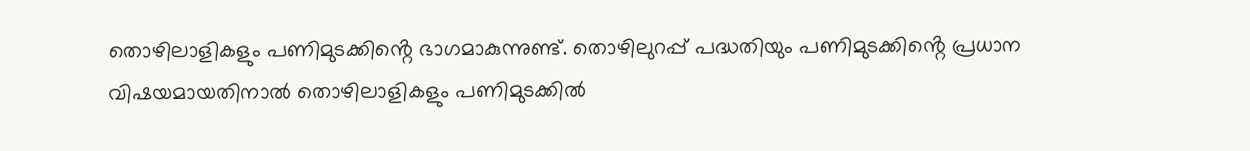തൊഴിലാളികളും പണിമുടക്കിൻ്റെ ഭാഗമാകുന്നുണ്ട്. തൊഴിലുറപ്പ് പദ്ധതിയും പണിമുടക്കിൻ്റെ പ്രധാന വിഷയമായതിനാൽ തൊഴിലാളികളും പണിമുടക്കിൽ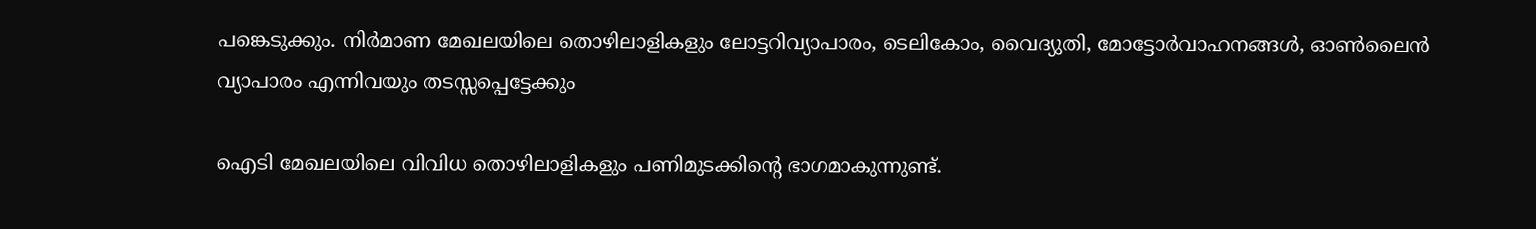പങ്കെടുക്കും. നിർമാണ മേഖലയിലെ തൊഴിലാളികളും ലോട്ടറിവ്യാപാരം, ടെലികോം, വൈദ്യുതി, മോട്ടോർവാഹനങ്ങൾ, ഓൺലൈൻ വ്യാപാരം എന്നിവയും തടസ്സപ്പെട്ടേക്കും

ഐടി മേഖലയിലെ വിവിധ തൊഴിലാളികളും പണിമുടക്കിൻ്റെ ഭാഗമാകുന്നുണ്ട്.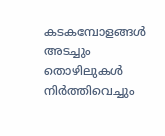കടകമ്പോളങ്ങൾ അടച്ചും തൊഴിലുകൾ നിർത്തിവെച്ചും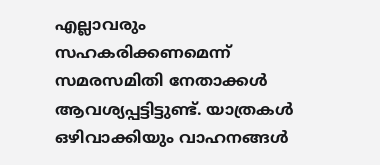എല്ലാവരും സഹകരിക്കണമെന്ന് സമരസമിതി നേതാക്കൾ ആവശ്യപ്പട്ടിട്ടുണ്ട്. യാത്രകൾ ഒഴിവാക്കിയും വാഹനങ്ങൾ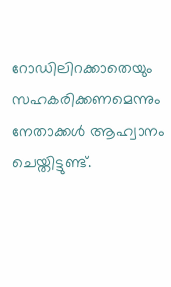റോഡിലിറക്കാതെയും സഹകരിക്കണമെന്നും നേതാക്കൾ ആഹ്വാനം ചെയ്തിട്ടുണ്ട്.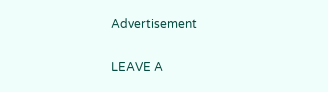Advertisement

LEAVE A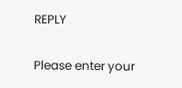REPLY

Please enter your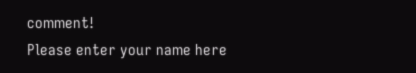comment!
Please enter your name here